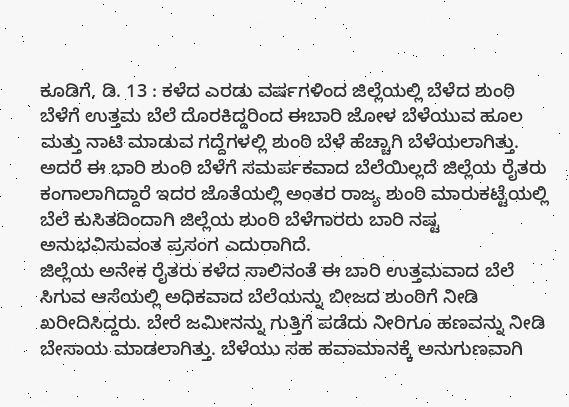ಕೂಡಿಗೆ, ಡಿ. 13 : ಕಳೆದ ಎರಡು ವರ್ಷಗಳಿಂದ ಜಿಲ್ಲೆಯಲ್ಲಿ ಬೆಳೆದ ಶುಂಠಿ ಬೆಳೆಗೆ ಉತ್ತಮ ಬೆಲೆ ದೊರಕಿದ್ದರಿಂದ ಈಬಾರಿ ಜೋಳ ಬೆಳೆಯುವ ಹೂಲ ಮತ್ತು ನಾಟಿ ಮಾಡುವ ಗದ್ದೆಗಳಲ್ಲಿ ಶುಂಠಿ ಬೆಳೆ ಹೆಚ್ಚಾಗಿ ಬೆಳೆಯಲಾಗಿತ್ತು. ಅದರೆ ಈ ಭಾರಿ ಶುಂಠಿ ಬೆಳೆಗೆ ಸಮರ್ಪಕವಾದ ಬೆಲೆಯಿಲ್ಲದೆ ಜಿಲ್ಲೆಯ ರೈತರು ಕಂಗಾಲಾಗಿದ್ದಾರೆ ಇದರ ಜೊತೆಯಲ್ಲಿ ಅಂತರ ರಾಜ್ಯ ಶುಂಠಿ ಮಾರುಕಟ್ಟೆಯಲ್ಲಿ ಬೆಲೆ ಕುಸಿತದಿಂದಾಗಿ ಜಿಲ್ಲೆಯ ಶುಂಠಿ ಬೆಳೆಗಾರರು ಬಾರಿ ನಷ್ಟ ಅನುಭವಿಸುವಂತ ಪ್ರಸಂಗ ಎದುರಾಗಿದೆ.
ಜಿಲ್ಲೆಯ ಅನೇಕ ರೈತರು ಕಳೆದ ಸಾಲಿನಂತೆ ಈ ಬಾರಿ ಉತ್ತಮವಾದ ಬೆಲೆ ಸಿಗುವ ಆಸೆಯಲ್ಲಿ ಅಧಿಕವಾದ ಬೆಲೆಯನ್ನು ಬೀಜದ ಶುಂಠಿಗೆ ನೀಡಿ ಖರೀದಿಸಿದ್ದರು. ಬೇರೆ ಜಮೀನನ್ನು ಗುತ್ತಿಗೆ ಪಡೆದು ನೀರಿಗೂ ಹಣವನ್ನು ನೀಡಿ ಬೇಸಾಯ ಮಾಡಲಾಗಿತ್ತು. ಬೆಳೆಯು ಸಹ ಹವಾಮಾನಕ್ಕೆ ಅನುಗುಣವಾಗಿ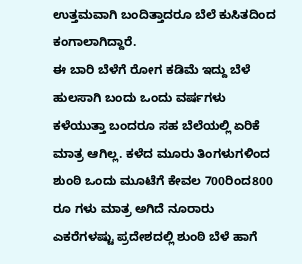ಉತ್ತಮವಾಗಿ ಬಂದಿತ್ತಾದರೂ ಬೆಲೆ ಕುಸಿತದಿಂದ ಕಂಗಾಲಾಗಿದ್ದಾರೆ.
ಈ ಬಾರಿ ಬೆಳೆಗೆ ರೋಗ ಕಡಿಮೆ ಇದ್ದು ಬೆಳೆ ಹುಲಸಾಗಿ ಬಂದು ಒಂದು ವರ್ಷಗಳು ಕಳೆಯುತ್ತಾ ಬಂದರೂ ಸಹ ಬೆಲೆಯಲ್ಲಿ ಏರಿಕೆ ಮಾತ್ರ ಆಗಿಲ್ಲ. ಕಳೆದ ಮೂರು ತಿಂಗಳುಗಳಿಂದ ಶುಂಠಿ ಒಂದು ಮೂಟೆಗೆ ಕೇವಲ 700ರಿಂದ800 ರೂ ಗಳು ಮಾತ್ರ ಅಗಿದೆ ನೂರಾರು ಎಕರೆಗಳಷ್ಟು ಪ್ರದೇಶದಲ್ಲಿ ಶುಂಠಿ ಬೆಳೆ ಹಾಗೆ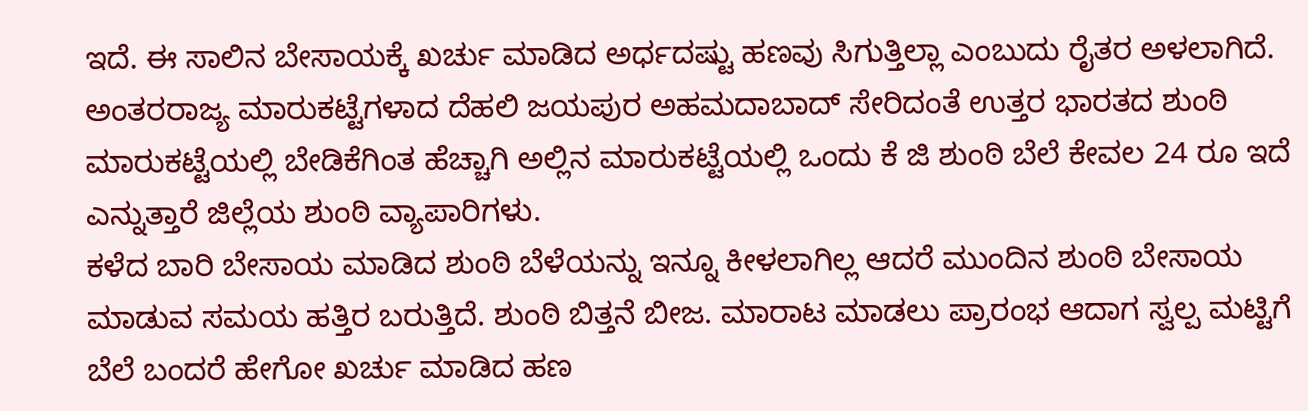ಇದೆ. ಈ ಸಾಲಿನ ಬೇಸಾಯಕ್ಕೆ ಖರ್ಚು ಮಾಡಿದ ಅರ್ಧದಷ್ಟು ಹಣವು ಸಿಗುತ್ತಿಲ್ಲಾ ಎಂಬುದು ರೈತರ ಅಳಲಾಗಿದೆ.
ಅಂತರರಾಜ್ಯ ಮಾರುಕಟ್ಟೆಗಳಾದ ದೆಹಲಿ ಜಯಪುರ ಅಹಮದಾಬಾದ್ ಸೇರಿದಂತೆ ಉತ್ತರ ಭಾರತದ ಶುಂಠಿ ಮಾರುಕಟ್ಟೆಯಲ್ಲಿ ಬೇಡಿಕೆಗಿಂತ ಹೆಚ್ಚಾಗಿ ಅಲ್ಲಿನ ಮಾರುಕಟ್ಟೆಯಲ್ಲಿ ಒಂದು ಕೆ ಜಿ ಶುಂಠಿ ಬೆಲೆ ಕೇವಲ 24 ರೂ ಇದೆ ಎನ್ನುತ್ತಾರೆ ಜಿಲ್ಲೆಯ ಶುಂಠಿ ವ್ಯಾಪಾರಿಗಳು.
ಕಳೆದ ಬಾರಿ ಬೇಸಾಯ ಮಾಡಿದ ಶುಂಠಿ ಬೆಳೆಯನ್ನು ಇನ್ನೂ ಕೀಳಲಾಗಿಲ್ಲ ಆದರೆ ಮುಂದಿನ ಶುಂಠಿ ಬೇಸಾಯ ಮಾಡುವ ಸಮಯ ಹತ್ತಿರ ಬರುತ್ತಿದೆ. ಶುಂಠಿ ಬಿತ್ತನೆ ಬೀಜ. ಮಾರಾಟ ಮಾಡಲು ಪ್ರಾರಂಭ ಆದಾಗ ಸ್ವಲ್ಪ ಮಟ್ಟಿಗೆ ಬೆಲೆ ಬಂದರೆ ಹೇಗೋ ಖರ್ಚು ಮಾಡಿದ ಹಣ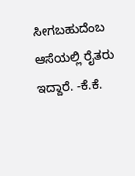ಸೀಗಬಹುದೆಂಬ ಆಸೆಯಲ್ಲಿ ರೈತರು ಇದ್ದಾರೆ. -ಕೆ.ಕೆ.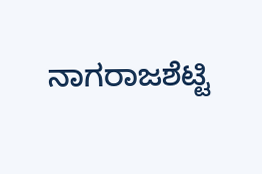ನಾಗರಾಜಶೆಟ್ಟಿ